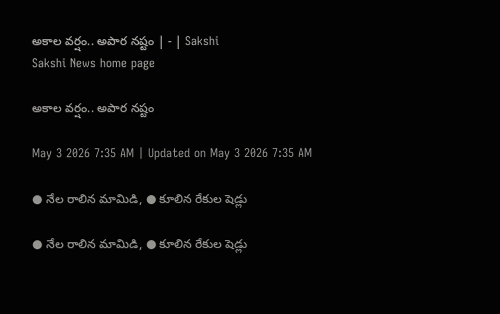అకాల వర్షం.. అపార నష్టం | - | Sakshi
Sakshi News home page

అకాల వర్షం.. అపార నష్టం

May 3 2026 7:35 AM | Updated on May 3 2026 7:35 AM

● నేల రాలిన మామిడి, ● కూలిన రేకుల షెడ్లు

● నేల రాలిన మామిడి, ● కూలిన రేకుల షెడ్లు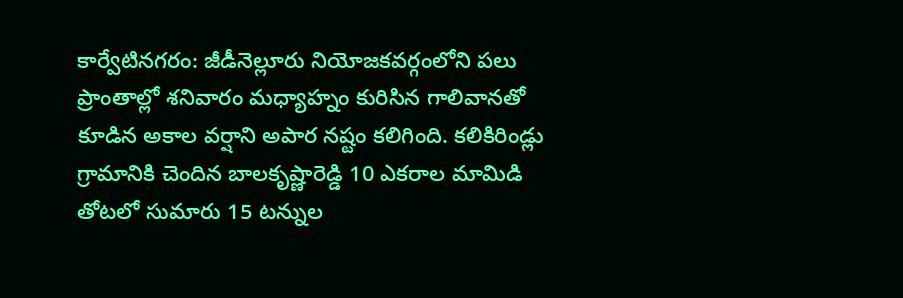కార్వేటినగరం: జీడీనెల్లూరు నియోజకవర్గంలోని పలు ప్రాంతాల్లో శనివారం మధ్యాహ్నం కురిసిన గాలివానతో కూడిన అకాల వర్షాని అపార నష్టం కలిగింది. కలికిరిండ్లు గ్రామానికి చెందిన బాలకృష్ణారెడ్డి 10 ఎకరాల మామిడి తోటలో సుమారు 15 టన్నుల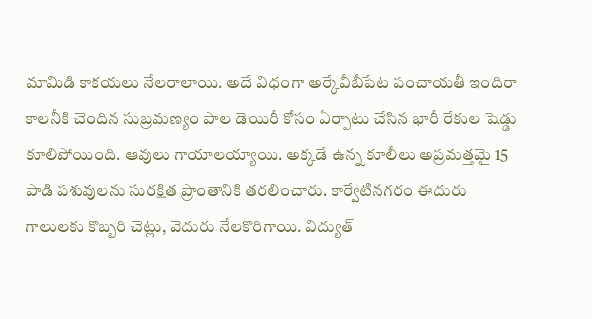మామిడి కాకయలు నేలరాలాయి. అదే విధంగా అర్కేవీబీపేట పంచాయతీ ఇందిరా కాలనీకి చెందిన సుబ్రమణ్యం పాల డెయిరీ కోసం ఏర్పాటు చేసిన భారీ రేకుల షెడ్డు కూలిపోయింది. ఆవులు గాయాలయ్యాయి. అక్కడే ఉన్న కూలీలు అప్రమత్తమై 15 పాడి పశువులను సురక్షిత ప్రాంతానికి తరలించారు. కార్వేటినగరం ఈదురు గాలులకు కొబ్బరి చెట్లు, వెదురు నేలకొరిగాయి. విద్యుత్‌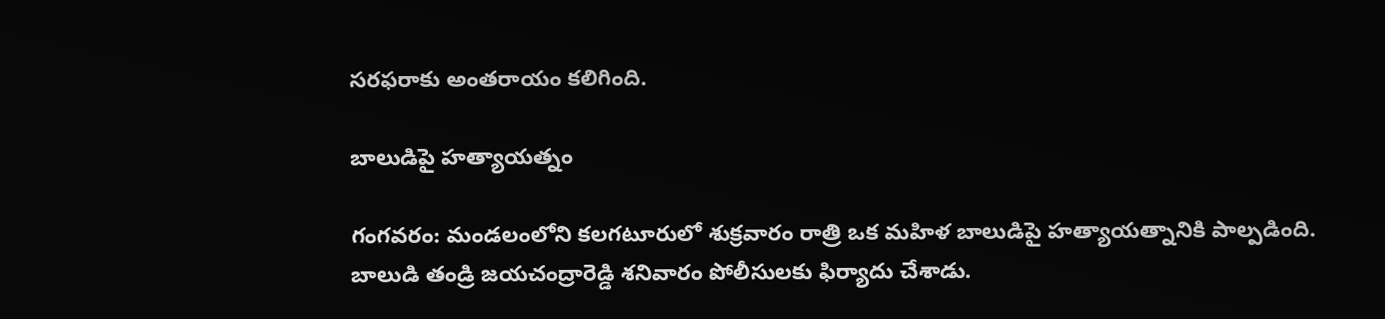సరఫరాకు అంతరాయం కలిగింది.

బాలుడిపై హత్యాయత్నం

గంగవరం: మండలంలోని కలగటూరులో శుక్రవారం రాత్రి ఒక మహిళ బాలుడిపై హత్యాయత్నానికి పాల్పడింది. బాలుడి తండ్రి జయచంద్రారెడ్డి శనివారం పోలీసులకు ఫిర్యాదు చేశాడు.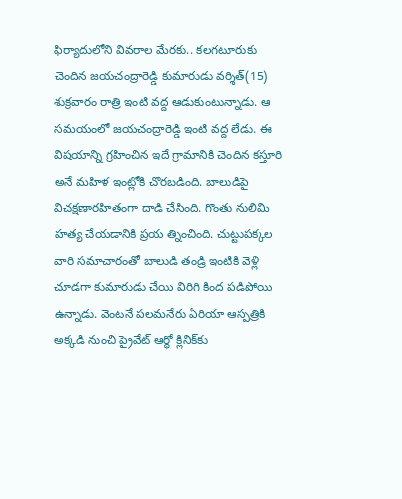ఫిర్యాదులోని వివరాల మేరకు.. కలగటూరుకు చెందిన జయచంద్రారెడ్డి కుమారుడు వర్శిత్‌(15) శుక్రవారం రాత్రి ఇంటి వద్ద ఆడుకుంటున్నాడు. ఆ సమయంలో జయచంద్రారెడ్డి ఇంటి వద్ద లేడు. ఈ విషయాన్ని గ్రహించిన ఇదే గ్రామానికి చెందిన కస్తూరి అనే మహిళ ఇంట్లోకి చొరబడింది. బాలుడిపై విచక్షణారహితంగా దాడి చేసింది. గొంతు నులిమి హత్య చేయడానికి ప్రయ త్నించింది. చుట్టుపక్కల వారి సమాచారంతో బాలుడి తండ్రి ఇంటికి వెళ్లి చూడగా కుమారుడు చేయి విరిగి కింద పడిపోయి ఉన్నాడు. వెంటనే పలమనేరు ఏరియా ఆస్పత్రికి అక్కడి నుంచి ప్రైవేట్‌ ఆర్థో క్లినిక్‌కు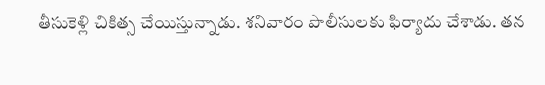తీసుకెళ్లి చికిత్స చేయిస్తున్నాడు. శనివారం పొలీసులకు ఫిర్యాదు చేశాడు. తన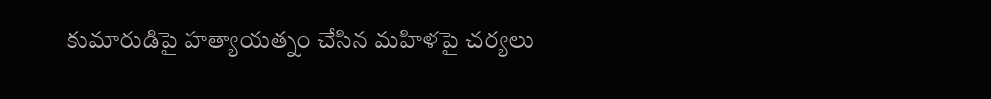కుమారుడిపై హత్యాయత్నం చేసిన మహిళపై చర్యలు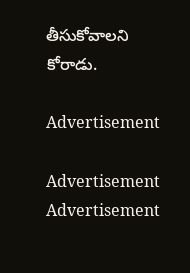తీసుకోవాలని కోరాడు.

Advertisement

Advertisement
Advertisement